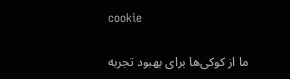cookie

ما از کوکی‌ها برای بهبود تجربه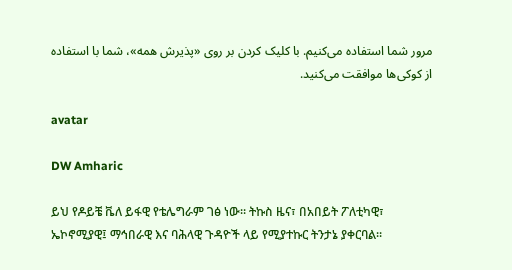مرور شما استفاده می‌کنیم. با کلیک کردن بر روی «پذیرش همه»، شما با استفاده از کوکی‌ها موافقت می‌کنید.

avatar

DW Amharic

ይህ የዶይቼ ቬለ ይፋዊ የቴሌግራም ገፅ ነው። ትኩስ ዜና፣ በአበይት ፖለቲካዊ፣ ኤኮኖሚያዊ፤ ማኅበራዊ እና ባሕላዊ ጉዳዮች ላይ የሚያተኩር ትንታኔ ያቀርባል።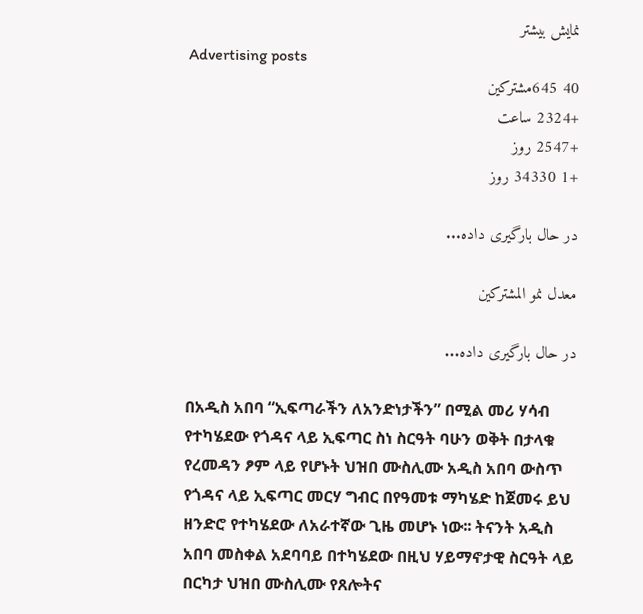نمایش بیشتر
Advertising posts
40 645مشترکین
+2324 ساعت
+2547 روز
+1 34330 روز

در حال بارگیری داده...

معدل نمو المشتركين

در حال بارگیری داده...

በአዲስ አበባ “ኢፍጣራችን ለአንድነታችን” በሚል መሪ ሃሳብ የተካሄደው የጎዳና ላይ ኢፍጣር ስነ ስርዓት ባሁን ወቅት በታላቁ የረመዳን ፆም ላይ የሆኑት ህዝበ ሙስሊሙ አዲስ አበባ ውስጥ የጎዳና ላይ ኢፍጣር መርሃ ግብር በየዓመቱ ማካሄድ ከጀመሩ ይህ ዘንድሮ የተካሄደው ለአራተኛው ጊዜ መሆኑ ነው፡፡ ትናንት አዲስ አበባ መስቀል አደባባይ በተካሄደው በዚህ ሃይማኖታዊ ስርዓት ላይ በርካታ ህዝበ ሙስሊሙ የጸሎትና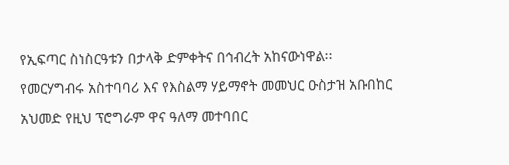የኢፍጣር ስነስርዓቱን በታላቅ ድምቀትና በኅብረት አከናውነዋል፡፡ የመርሃግብሩ አስተባባሪ እና የእስልማ ሃይማኖት መመህር ዑስታዝ አቡበከር አህመድ የዚህ ፕሮግራም ዋና ዓለማ መተባበር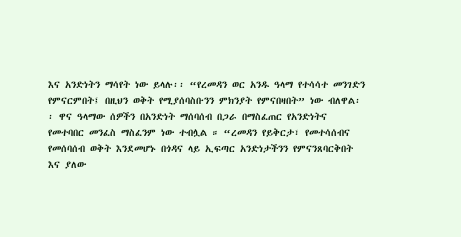እና አንድነትን ማሳየት ነው ይላሉ፡፡ “የረመዳን ወር አንዱ ዓላማ የተሳሳተ መንገድን የምናርምበት፤ በዚህን ወቅት የሚያሰባስቡንን ምክንያት የምናበዛበት” ነው ብለዋል፡፡ ዋና ዓላማው ሰዎችን በአንድነት ማሰባሰብ በጋራ በማስፈጠር የአንድነትና የመተባበር መንፈስ ማስፈንም ነው ተብሏል ። “ረመዳን የይቅርታ፣ የመተሳሰብና የመሰባሰብ ወቅት እንደመሆኑ በጎዳና ላይ ኢፍጣር አንድነታችንን የምናንጸባርቅበት እና ያለው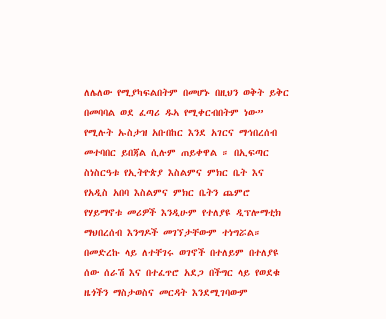ለሌለው የሚያካፍልበትም በመሆኑ በዚህን ወቅት ይቅር በመባባል ወደ ፈጣሪ ዱኣ የሚቀርብበትም ነው” የሚሉት ኡስታዝ አቡበከር እንደ አገርና ማኅበረሰብ መተባበር ይበጃል ሲሉም ጠይቀዋል ። በኢፍጣር ስነስርዓቱ የኢትዮጵያ እስልምና ምክር ቤት እና የአዲስ አበባ እስልምና ምክር ቤትን ጨምሮ የሃይማኖቱ መሪዎች እንዲሁም የተለያዩ ዲፕሎማቲክ ማህበረሰብ እንግዶች መገኘታቸውም ተነግሯል። በመድረኩ ላይ ለተቸገሩ ወገኖች በተለይም በተለያዩ ሰው ሰራሽ እና በተፈጥሮ አደጋ በችግር ላይ የወደቁ ዜጎችን ማስታወስና መርዳት እንደሚገባውም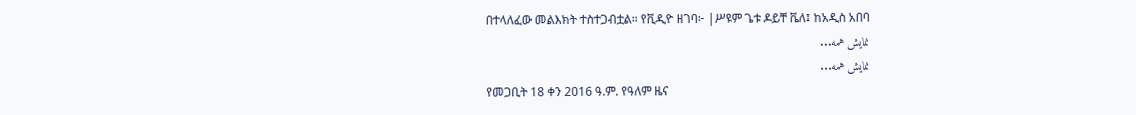በተላለፈው መልእክት ተስተጋብቷል። የቪዲዮ ዘገባ፦ |ሥዩም ጌቱ ዶይቸ ቬለ፤ ከአዲስ አበባ
نمایش همه...
نمایش همه...
የመጋቢት 18 ቀን 2016 ዓ.ም. የዓለም ዜና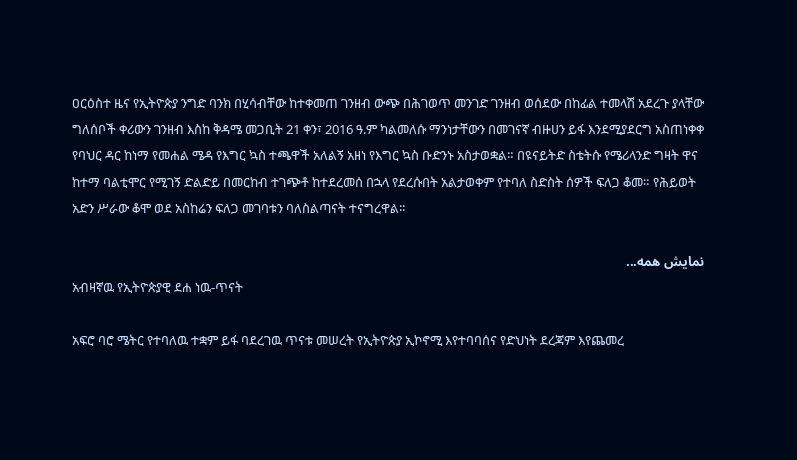ዐርዕስተ ዜና የኢትዮጵያ ንግድ ባንክ በሂሳብቸው ከተቀመጠ ገንዘብ ውጭ በሕገወጥ መንገድ ገንዘብ ወሰደው በከፊል ተመላሽ አደረጉ ያላቸው ግለሰቦች ቀሪውን ገንዘብ እስከ ቅዳሜ መጋቢት 21 ቀን፣ 2016 ዓ.ም ካልመለሱ ማንነታቸውን በመገናኛ ብዙሀን ይፋ እንደሚያደርግ አስጠነቀቀ የባህር ዳር ከነማ የመሐል ሜዳ የእግር ኳስ ተጫዋች አለልኝ አዘነ የእግር ኳስ ቡድንኑ አስታወቋል። በዩናይትድ ስቴትሱ የሜሪላንድ ግዛት ዋና ከተማ ባልቲሞር የሚገኝ ድልድይ በመርከብ ተገጭቶ ከተደረመሰ በኋላ የደረሱበት አልታወቀም የተባለ ስድስት ሰዎች ፍለጋ ቆመ። የሕይወት አድን ሥራው ቆሞ ወደ አስከሬን ፍለጋ መገባቱን ባለስልጣናት ተናግረዋል።

نمایش همه...
አብዛኛዉ የኢትዮጵያዊ ደሐ ነዉ-ጥናት

አፍሮ ባሮ ሜትር የተባለዉ ተቋም ይፋ ባደረገዉ ጥናቱ መሠረት የኢትዮጵያ ኢኮኖሚ እየተባባሰና የድህነት ደረጃም እየጨመረ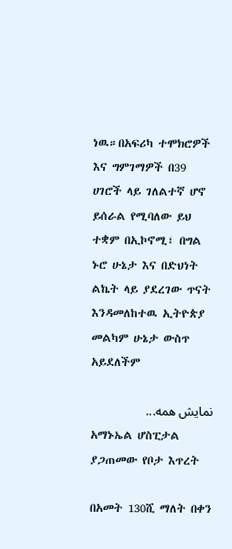ነዉ።በአፍሪካ ተሞክሮዎች እና ግምገማዎች በ39 ሀገሮች ላይ ገለልተኛ ሆኖ ይሰራል የሚባለው ይህ ተቋም በኢኮኖሚ፣ በግል ኑሮ ሁኔታ እና በድህነት ልኬት ላይ ያደረገው ጥናት እንዳመለከተዉ ኢትዮጵያ መልካም ሁኔታ ውስጥ አይደለችም

نمایش همه...
አማኑኤል ሆስፒታል ያጋጠመው የቦታ እጥረት

በአመት 130ሺ ማለት በቀን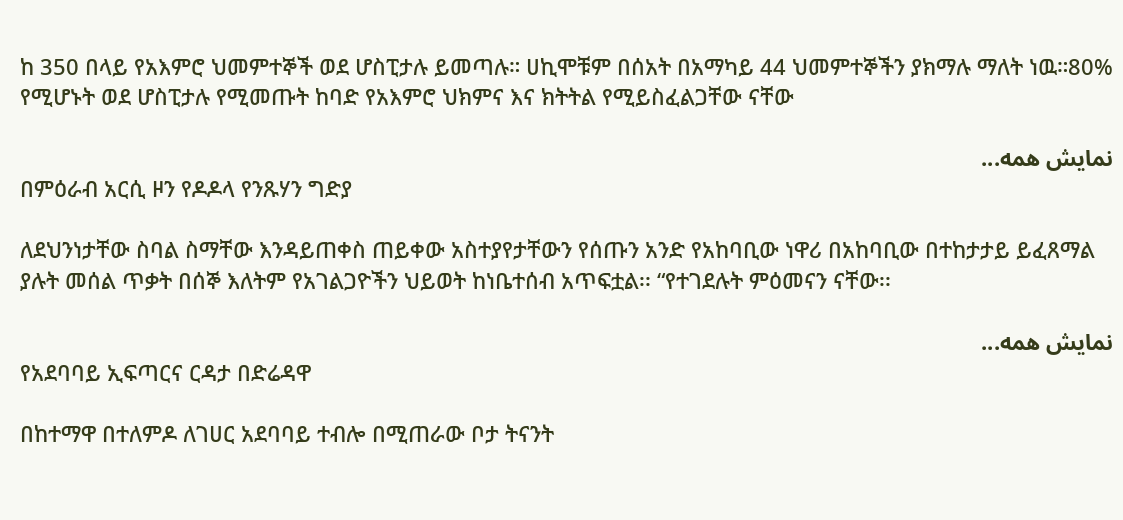ከ 350 በላይ የአእምሮ ህመምተኞች ወደ ሆስፒታሉ ይመጣሉ። ሀኪሞቹም በሰአት በአማካይ 44 ህመምተኞችን ያክማሉ ማለት ነዉ።80% የሚሆኑት ወደ ሆስፒታሉ የሚመጡት ከባድ የአእምሮ ህክምና እና ክትትል የሚይስፈልጋቸው ናቸው

نمایش همه...
በምዕራብ አርሲ ዞን የዶዶላ የንጹሃን ግድያ

ለደህንነታቸው ስባል ስማቸው እንዳይጠቀስ ጠይቀው አስተያየታቸውን የሰጡን አንድ የአከባቢው ነዋሪ በአከባቢው በተከታታይ ይፈጸማል ያሉት መሰል ጥቃት በሰኞ እለትም የአገልጋዮችን ህይወት ከነቤተሰብ አጥፍቷል፡፡ “የተገደሉት ምዕመናን ናቸው፡፡

نمایش همه...
የአደባባይ ኢፍጣርና ርዳታ በድሬዳዋ

በከተማዋ በተለምዶ ለገሀር አደባባይ ተብሎ በሚጠራው ቦታ ትናንት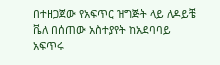በተዘጋጀው የአፍጥር ዝግጅት ላይ ለዶይቼ ቬለ በሰጠው አስተያየት ከአደባባይ አፍጥሩ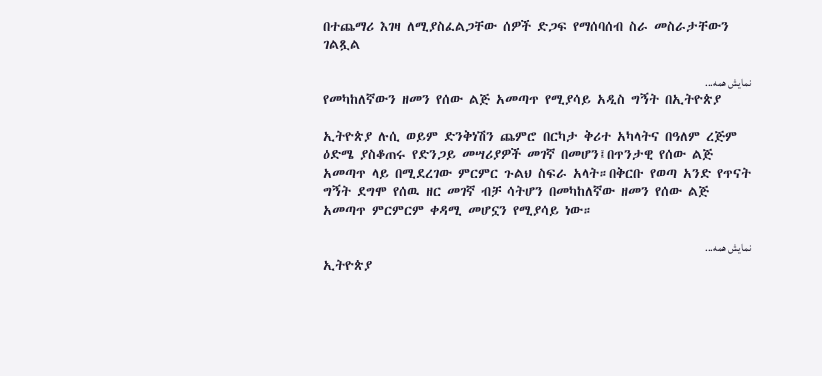በተጨማሪ እገዛ ለሚያስፈልጋቸው ሰዎች ድጋፍ የማሰባሰብ ስራ መስራታቸውን ገልጿል

نمایش همه...
የመካከለኛውን ዘመን የሰው ልጅ አመጣጥ የሚያሳይ አዲስ ግኝት በኢትዮጵያ

ኢትዮጵያ ሉሲ ወይም ድንቅነሽን ጨምሮ በርካታ ቅሪተ አካላትና በዓለም ረጅም ዕድሜ ያስቆጠሩ የድንጋይ መሣሪያዎች መገኛ በመሆን፤በጥንታዊ የሰው ልጅ አመጣጥ ላይ በሚደረገው ምርምር ጉልህ ስፍራ አላት።በቅርቡ የወጣ አንድ የጥናት ግኝት ደግሞ የሰዉ ዘር መገኛ ብቻ ሳትሆን በመካከለኛው ዘመን የሰው ልጅ አመጣጥ ምርምርም ቀዳሚ መሆኗን የሚያሳይ ነው።

نمایش همه...
ኢትዮጵያ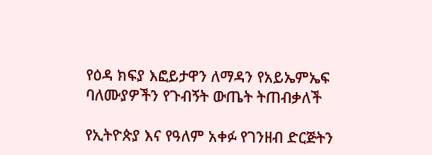የዕዳ ክፍያ እፎይታዋን ለማዳን የአይኤምኤፍ ባለሙያዎችን የጉብኝት ውጤት ትጠብቃለች

የኢትዮጵያ እና የዓለም አቀፉ የገንዘብ ድርጅትን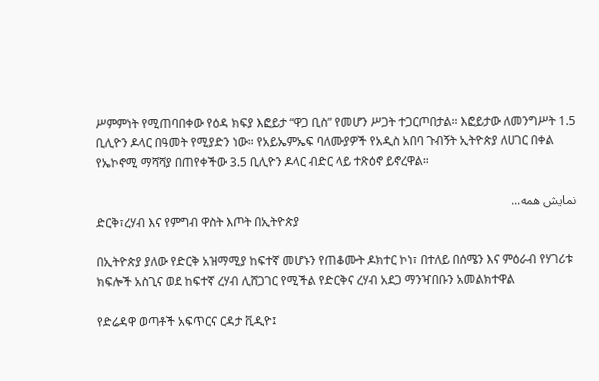ሥምምነት የሚጠባበቀው የዕዳ ክፍያ እፎይታ “ዋጋ ቢስ” የመሆን ሥጋት ተጋርጦበታል። እፎይታው ለመንግሥት 1.5 ቢሊዮን ዶላር በዓመት የሚያድን ነው። የአይኤምኤፍ ባለሙያዎች የአዲስ አበባ ጉብኝት ኢትዮጵያ ለሀገር በቀል የኤኮኖሚ ማሻሻያ በጠየቀችው 3.5 ቢሊዮን ዶላር ብድር ላይ ተጽዕኖ ይኖረዋል።

نمایش همه...
ድርቅ፣ረሃብ እና የምግብ ዋስት እጦት በኢትዮጵያ

በኢትዮጵያ ያለው የድርቅ አዝማሚያ ከፍተኛ መሆኑን የጠቆሙት ዶክተር ኮነ፣ በተለይ በሰሜን እና ምዕራብ የሃገሪቱ ክፍሎች አስጊና ወደ ከፍተኛ ረሃብ ሊሸጋገር የሚችል የድርቅና ረሃብ አደጋ ማንዣበቡን አመልክተዋል

የድሬዳዋ ወጣቶች አፍጥርና ርዳታ ቪዲዮ፤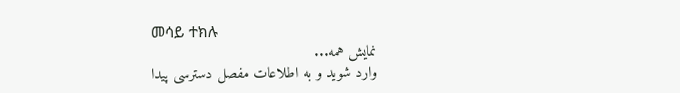መሳይ ተክሉ
نمایش همه...
وارد شوید و به اطلاعات مفصل دسترسی پیدا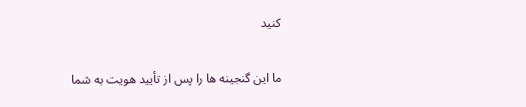کنید

ما این گنجینه ها را پس از تأیید هویت به شما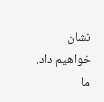نشان خواهیم داد. ما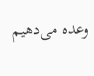وعده می‌دهیم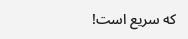که سریع است!